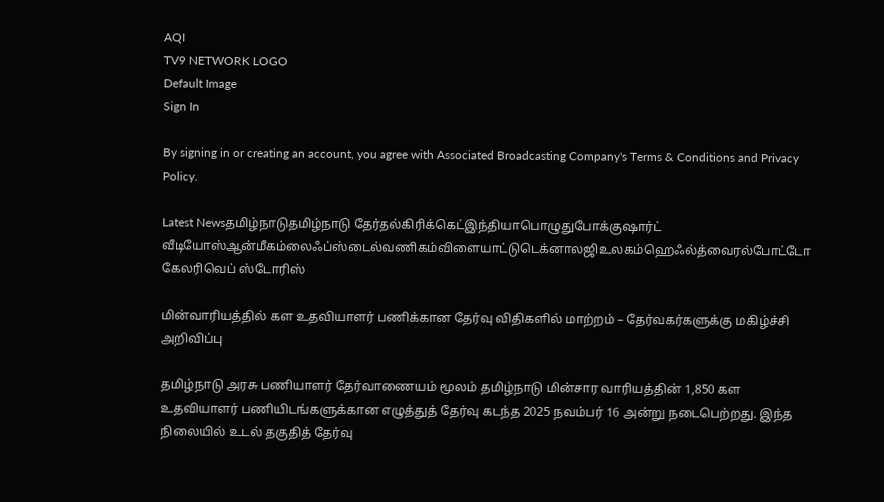AQI
TV9 NETWORK LOGO
Default Image
Sign In

By signing in or creating an account, you agree with Associated Broadcasting Company's Terms & Conditions and Privacy Policy.

Latest Newsதமிழ்நாடுதமிழ்நாடு தேர்தல்கிரிக்கெட்இந்தியாபொழுதுபோக்குஷார்ட் வீடியோஸ்ஆன்மீகம்லைஃப்ஸ்டைல்வணிகம்விளையாட்டுடெக்னாலஜிஉலகம்ஹெஃல்த்வைரல்போட்டோ கேலரிவெப் ஸ்டோரிஸ்

மின்வாரியத்தில் கள உதவியாளர் பணிக்கான தேர்வு விதிகளில் மாற்றம் – தேர்வகர்களுக்கு மகிழ்ச்சி அறிவிப்பு

தமிழ்நாடு அரசு பணியாளர் தேர்வாணையம் மூலம் தமிழ்நாடு மின்சார வாரியத்தின் 1,850 கள உதவியாளர் பணியிடங்களுக்கான எழுத்துத் தேர்வு கடந்த 2025 நவம்பர் 16 அன்று நடைபெற்றது. இந்த நிலையில் உடல் தகுதித் தேர்வு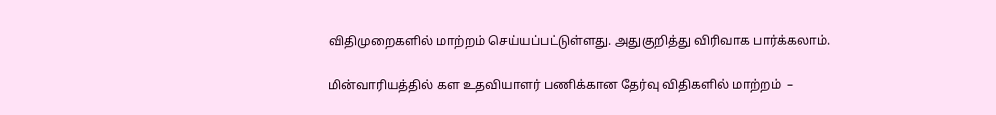விதிமுறைகளில் மாற்றம் செய்யப்பட்டுள்ளது. அதுகுறித்து விரிவாக பார்க்கலாம்.

மின்வாரியத்தில் கள உதவியாளர் பணிக்கான தேர்வு விதிகளில் மாற்றம்  –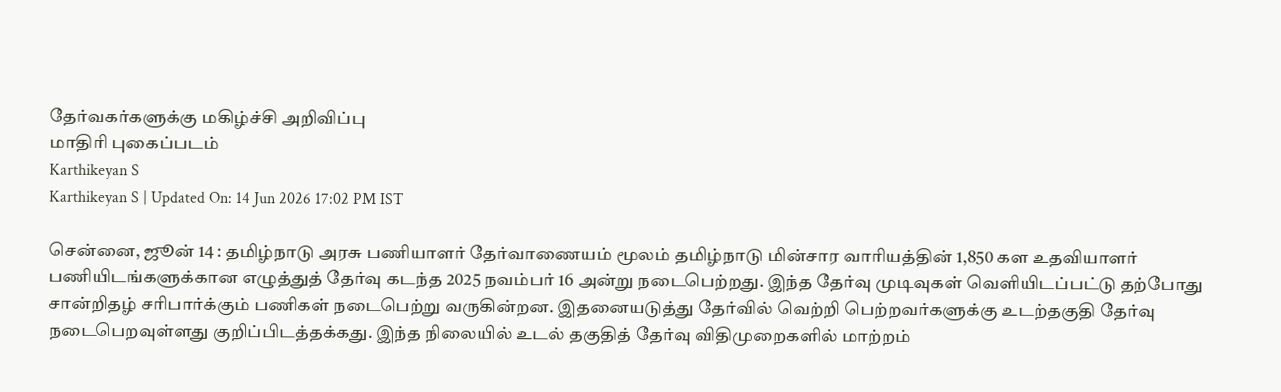தேர்வகர்களுக்கு மகிழ்ச்சி அறிவிப்பு
மாதிரி புகைப்படம்
Karthikeyan S
Karthikeyan S | Updated On: 14 Jun 2026 17:02 PM IST

சென்னை, ஜூன் 14 : தமிழ்நாடு அரசு பணியாளர் தேர்வாணையம் மூலம் தமிழ்நாடு மின்சார வாரியத்தின் 1,850 கள உதவியாளர் பணியிடங்களுக்கான எழுத்துத் தேர்வு கடந்த 2025 நவம்பர் 16 அன்று நடைபெற்றது. இந்த தேர்வு முடிவுகள் வெளியிடப்பட்டு தற்போது சான்றிதழ் சரிபார்க்கும் பணிகள் நடைபெற்று வருகின்றன. இதனையடுத்து தேர்வில் வெற்றி பெற்றவர்களுக்கு உடற்தகுதி தேர்வு நடைபெறவுள்ளது குறிப்பிடத்தக்கது. இந்த நிலையில் உடல் தகுதித் தேர்வு விதிமுறைகளில் மாற்றம்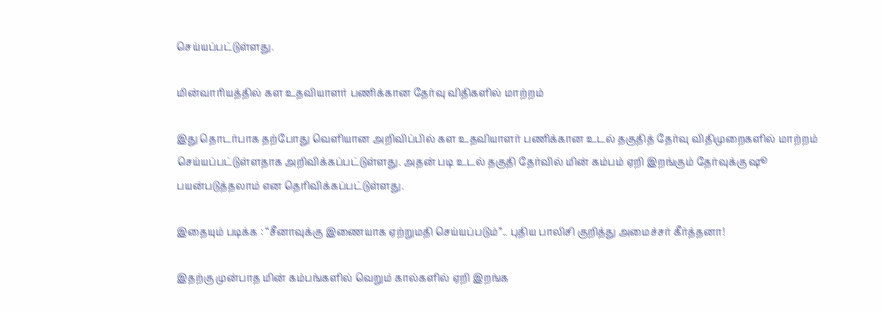செய்யப்பட்டுள்ளது.

மின்வாரியத்தில் கள உதவியாளர் பணிக்கான தேர்வு விதிகளில் மாற்றம்

இது தொடர்பாக தற்போது வெளியான அறிவிப்பில் கள உதவியாளர் பணிக்கான உடல் தகுதித் தேர்வு விதிமுறைகளில் மாற்றம் செய்யப்பட்டுள்ளதாக அறிவிக்கப்பட்டுள்ளது. அதன் படி உடல் தகுதி தேர்வில் மின் கம்பம் ஏறி இறங்கும் தேர்வுக்கு ஷூ பயன்படுத்தலாம் என தெரிவிக்கப்பட்டுள்ளது.

இதையும் படிக்க : “சீனாவுக்கு இணையாக ஏற்றுமதி செய்யப்படும்”.. புதிய பாலிசி குறித்து அமைச்சர் கீர்த்தனா!

இதற்கு முன்பாத மின் கம்பங்களில் வெறும் கால்களில் ஏறி இறங்க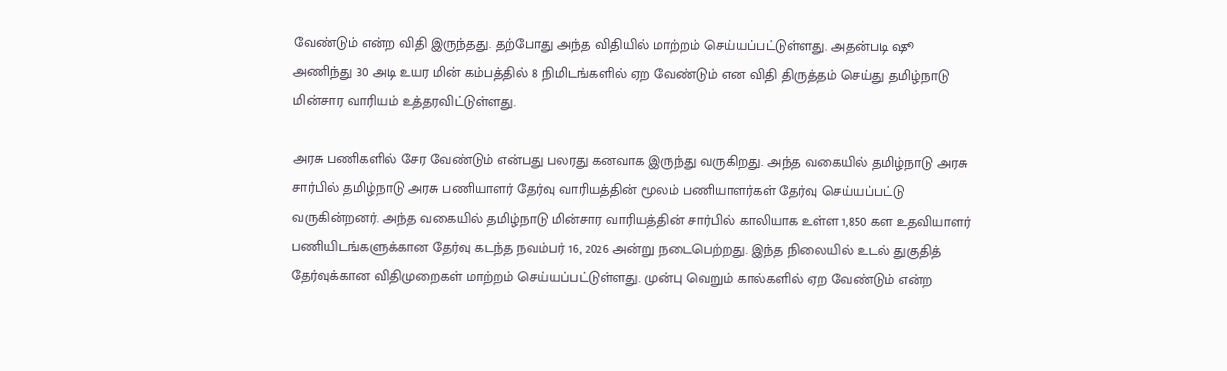வேண்டும் என்ற விதி இருந்தது. தற்போது அந்த விதியில் மாற்றம் செய்யப்பட்டுள்ளது. அதன்படி ஷூ அணிந்து 30 அடி உயர மின் கம்பத்தில் 8 நிமிடங்களில் ஏற வேண்டும் என விதி திருத்தம் செய்து தமிழ்நாடு மின்சார வாரியம் உத்தரவிட்டுள்ளது.

அரசு பணிகளில் சேர வேண்டும் என்பது பலரது கனவாக இருந்து வருகிறது. அந்த வகையில் தமிழ்நாடு அரசு சார்பில் தமிழ்நாடு அரசு பணியாளர் தேர்வு வாரியத்தின் மூலம் பணியாளர்கள் தேர்வு செய்யப்பட்டு வருகின்றனர். அந்த வகையில் தமிழ்நாடு மின்சார வாரியத்தின் சார்பில் காலியாக உள்ள 1,850 கள உதவியாளர் பணியிடங்களுக்கான தேர்வு கடந்த நவம்பர் 16, 2026 அன்று நடைபெற்றது. இந்த நிலையில் உடல் துகுதித் தேர்வுக்கான விதிமுறைகள் மாற்றம் செய்யப்பட்டுள்ளது. முன்பு வெறும் கால்களில் ஏற வேண்டும் என்ற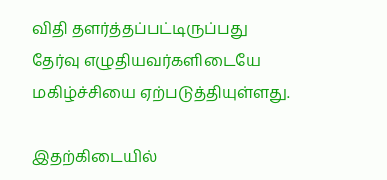விதி தளர்த்தப்பட்டிருப்பது தேர்வு எழுதியவர்களிடையே மகிழ்ச்சியை ஏற்படுத்தியுள்ளது.

இதற்கிடையில்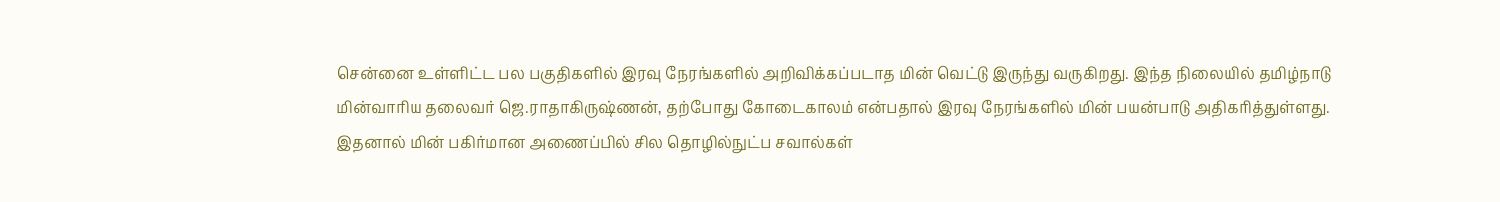சென்னை உள்ளிட்ட பல பகுதிகளில் இரவு நேரங்களில் அறிவிக்கப்படாத மின் வெட்டு இருந்து வருகிறது. இந்த நிலையில் தமிழ்நாடு மின்வாரிய தலைவர் ஜெ.ராதாகிருஷ்ணன், தற்போது கோடைகாலம் என்பதால் இரவு நேரங்களில் மின் பயன்பாடு அதிகரித்துள்ளது. இதனால் மின் பகிர்மான அணைப்பில் சில தொழில்நுட்ப சவால்கள்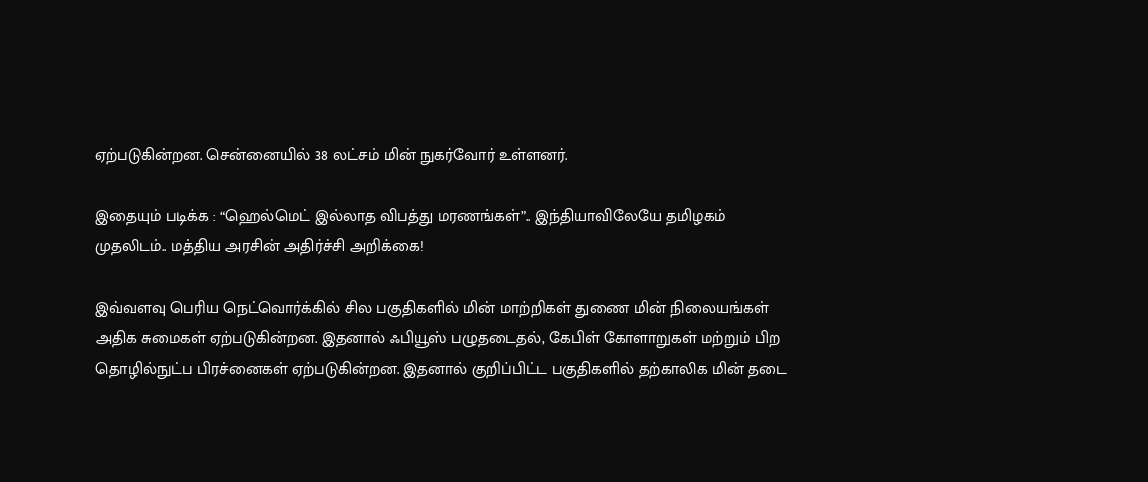ஏற்படுகின்றன. சென்னையில் 38 லட்சம் மின் நுகர்வோர் உள்ளனர்.

இதையும் படிக்க : “ஹெல்மெட் இல்லாத விபத்து மரணங்கள்”.. இந்தியாவிலேயே தமிழகம் முதலிடம்.. மத்திய அரசின் அதிர்ச்சி அறிக்கை!

இவ்வளவு பெரிய நெட்வொர்க்கில் சில பகுதிகளில் மின் மாற்றிகள் துணை மின் நிலையங்கள் அதிக சுமைகள் ஏற்படுகின்றன. இதனால் ஃபியூஸ் பழுதடைதல், கேபிள் கோளாறுகள் மற்றும் பிற தொழில்நுட்ப பிரச்னைகள் ஏற்படுகின்றன. இதனால் குறிப்பிட்ட பகுதிகளில் தற்காலிக மின் தடை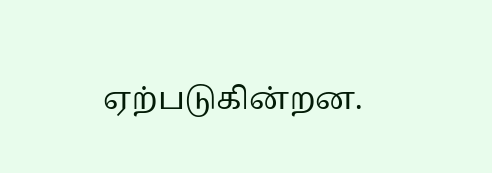ஏற்படுகின்றன.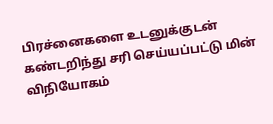பிரச்னைகளை உடனுக்குடன் கண்டறிந்து சரி செய்யப்பட்டு மின் விநியோகம்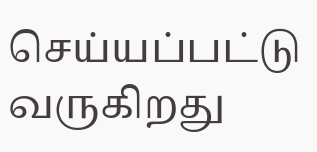செய்யப்பட்டு வருகிறது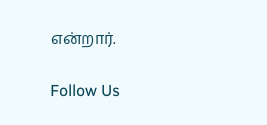என்றார்.

Follow Us